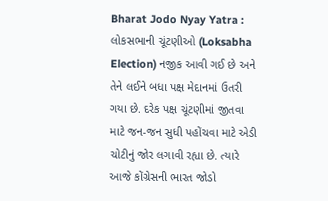Bharat Jodo Nyay Yatra : લોકસભાની ચૂંટણીઓ (Loksabha Election) નજીક આવી ગઈ છે અને તેને લઈને બધા પક્ષ મેદાનમાં ઉતરી ગયા છે. દરેક પક્ષ ચૂંટણીમાં જીતવા માટે જન-જન સુધી પહોંચવા માટે એડી ચોટીનું જોર લગાવી રહ્યા છે. ત્યારે આજે કોંગ્રેસની ભારત જોડો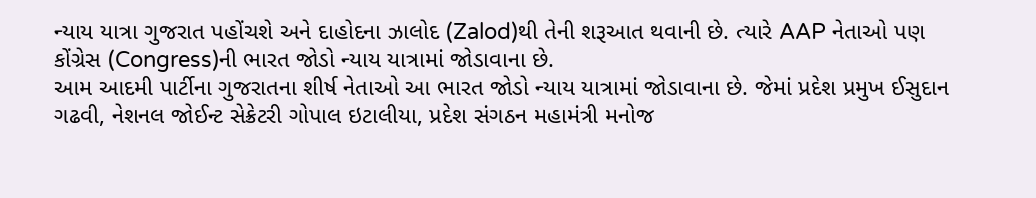ન્યાય યાત્રા ગુજરાત પહોંચશે અને દાહોદના ઝાલોદ (Zalod)થી તેની શરૂઆત થવાની છે. ત્યારે AAP નેતાઓ પણ કોંગ્રેસ (Congress)ની ભારત જોડો ન્યાય યાત્રામાં જોડાવાના છે.
આમ આદમી પાર્ટીના ગુજરાતના શીર્ષ નેતાઓ આ ભારત જોડો ન્યાય યાત્રામાં જોડાવાના છે. જેમાં પ્રદેશ પ્રમુખ ઈસુદાન ગઢવી, નેશનલ જોઈન્ટ સેક્રેટરી ગોપાલ ઇટાલીયા, પ્રદેશ સંગઠન મહામંત્રી મનોજ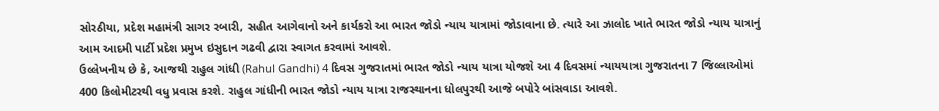સોરઠીયા, પ્રદેશ મહામંત્રી સાગર રબારી, સહીત આગેવાનો અને કાર્યકરો આ ભારત જોડો ન્યાય યાત્રામાં જોડાવાના છે. ત્યારે આ ઝાલોદ ખાતે ભારત જોડો ન્યાય યાત્રાનું આમ આદમી પાર્ટી પ્રદેશ પ્રમુખ ઇસુદાન ગઢવી દ્વારા સ્વાગત કરવામાં આવશે.
ઉલ્લેખનીય છે કે, આજથી રાહુલ ગાંધી (Rahul Gandhi) 4 દિવસ ગુજરાતમાં ભારત જોડો ન્યાય યાત્રા યોજશે આ 4 દિવસમાં ન્યાયયાત્રા ગુજરાતના 7 જિલ્લાઓમાં 400 કિલોમીટરથી વધુ પ્રવાસ કરશે. રાહુલ ગાંધીની ભારત જોડો ન્યાય યાત્રા રાજસ્થાનના ધોલપુરથી આજે બપોરે બાંસવાડા આવશે.